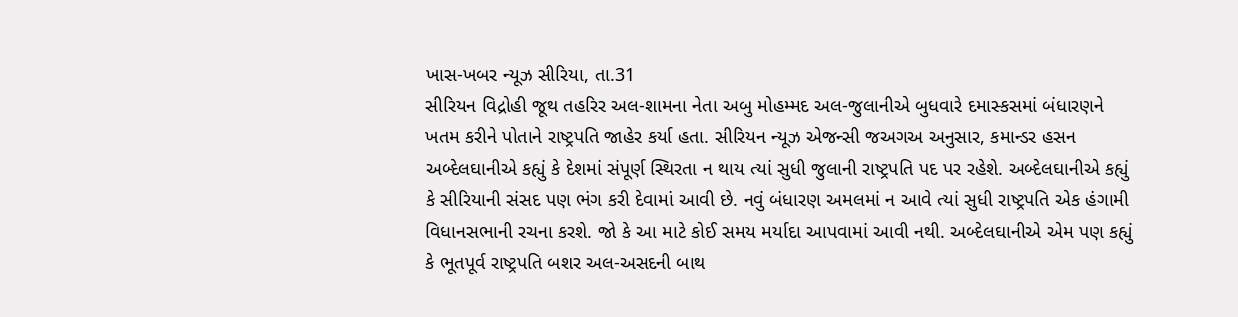ખાસ-ખબર ન્યૂઝ સીરિયા, તા.31
સીરિયન વિદ્રોહી જૂથ તહરિર અલ-શામના નેતા અબુ મોહમ્મદ અલ-જુલાનીએ બુધવારે દમાસ્કસમાં બંધારણને ખતમ કરીને પોતાને રાષ્ટ્રપતિ જાહેર કર્યા હતા. સીરિયન ન્યૂઝ એજન્સી જઅગઅ અનુસાર, કમાન્ડર હસન અબ્દેલઘાનીએ કહ્યું કે દેશમાં સંપૂર્ણ સ્થિરતા ન થાય ત્યાં સુધી જુલાની રાષ્ટ્રપતિ પદ પર રહેશે. અબ્દેલઘાનીએ કહ્યું કે સીરિયાની સંસદ પણ ભંગ કરી દેવામાં આવી છે. નવું બંધારણ અમલમાં ન આવે ત્યાં સુધી રાષ્ટ્રપતિ એક હંગામી વિધાનસભાની રચના કરશે. જો કે આ માટે કોઈ સમય મર્યાદા આપવામાં આવી નથી. અબ્દેલઘાનીએ એમ પણ કહ્યું કે ભૂતપૂર્વ રાષ્ટ્રપતિ બશર અલ-અસદની બાથ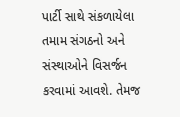પાર્ટી સાથે સંકળાયેલા તમામ સંગઠનો અને સંસ્થાઓને વિસર્જન કરવામાં આવશે. તેમજ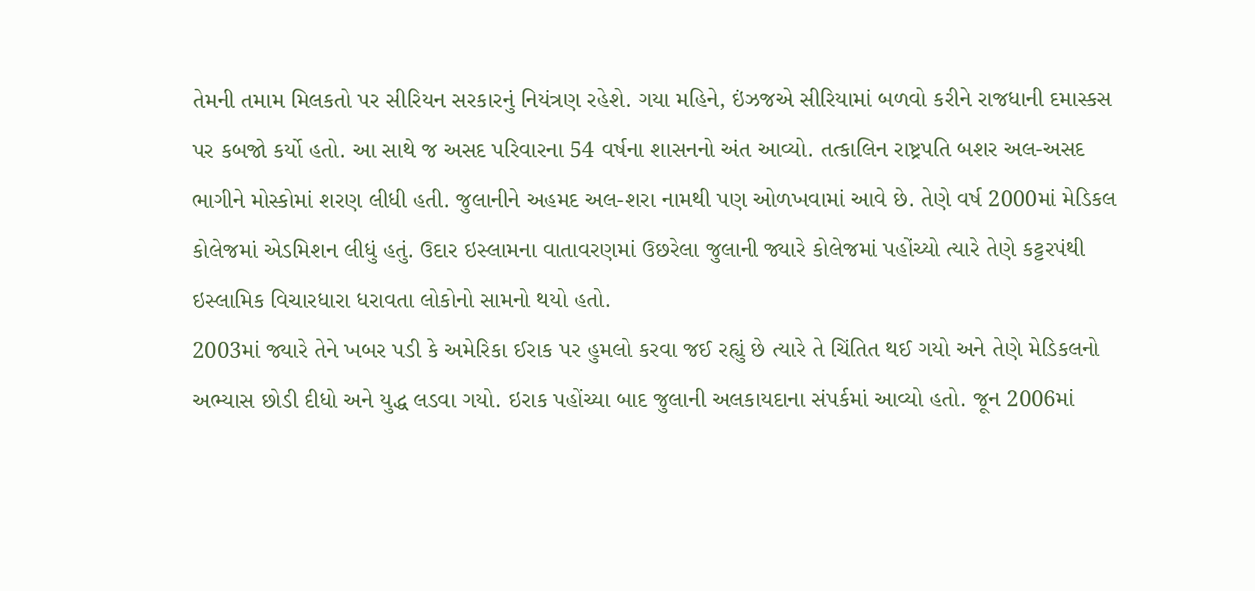તેમની તમામ મિલકતો પર સીરિયન સરકારનું નિયંત્રણ રહેશે. ગયા મહિને, ઇંઝજએ સીરિયામાં બળવો કરીને રાજધાની દમાસ્કસ પર કબજો કર્યો હતો. આ સાથે જ અસદ પરિવારના 54 વર્ષના શાસનનો અંત આવ્યો. તત્કાલિન રાષ્ટ્રપતિ બશર અલ-અસદ ભાગીને મોસ્કોમાં શરણ લીધી હતી. જુલાનીને અહમદ અલ-શરા નામથી પણ ઓળખવામાં આવે છે. તેણે વર્ષ 2000માં મેડિકલ કોલેજમાં એડમિશન લીધું હતું. ઉદાર ઇસ્લામના વાતાવરણમાં ઉછરેલા જુલાની જ્યારે કોલેજમાં પહોંચ્યો ત્યારે તેણે કટ્ટરપંથી ઇસ્લામિક વિચારધારા ધરાવતા લોકોનો સામનો થયો હતો.
2003માં જ્યારે તેને ખબર પડી કે અમેરિકા ઈરાક પર હુમલો કરવા જઈ રહ્યું છે ત્યારે તે ચિંતિત થઈ ગયો અને તેણે મેડિકલનો અભ્યાસ છોડી દીધો અને યુદ્ધ લડવા ગયો. ઇરાક પહોંચ્યા બાદ જુલાની અલકાયદાના સંપર્કમાં આવ્યો હતો. જૂન 2006માં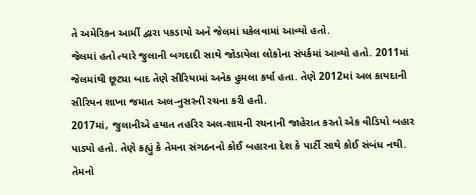તે અમેરિકન આર્મી દ્વારા પકડાયો અને જેલમાં ધકેલવામાં આવ્યો હતો.
જેલમાં હતો ત્યારે જુલાની બગદાદી સાથે જોડાયેલા લોકોના સંપર્કમાં આવ્યો હતો. 2011માં જેલમાંથી છૂટ્યા બાદ તેણે સીરિયામાં અનેક હુમલા કર્યા હતા. તેણે 2012માં અલ કાયદાની સીરિયન શાખા જમાત અલ-નુસરની રચના કરી હતી.
2017માં, જુલાનીએ હયાત તહરિર અલ-શામની રચનાની જાહેરાત કરતો એક વીડિયો બહાર પાડ્યો હતો. તેણે કહ્યું કે તેમના સંગઠનનો કોઈ બહારના દેશ કે પાર્ટી સાથે કોઈ સંબંધ નથી. તેમનો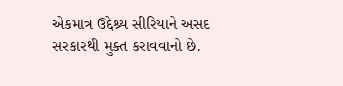એકમાત્ર ઉદ્દેશ્ર્ય સીરિયાને અસદ સરકારથી મુક્ત કરાવવાનો છે.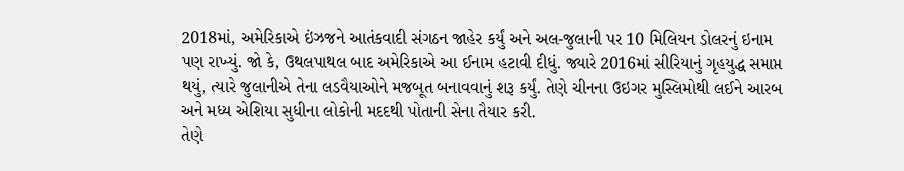2018માં, અમેરિકાએ ઇંઝજને આતંકવાદી સંગઠન જાહેર કર્યું અને અલ-જુલાની પર 10 મિલિયન ડોલરનું ઇનામ પણ રાખ્યું. જો કે, ઉથલપાથલ બાદ અમેરિકાએ આ ઈનામ હટાવી દીધું. જ્યારે 2016માં સીરિયાનું ગૃહયુદ્ધ સમાપ્ત થયું, ત્યારે જુલાનીએ તેના લડવૈયાઓને મજબૂત બનાવવાનું શરૂ કર્યું. તેણે ચીનના ઉઇગર મુસ્લિમોથી લઈને આરબ અને મધ્ય એશિયા સુધીના લોકોની મદદથી પોતાની સેના તૈયાર કરી.
તેણે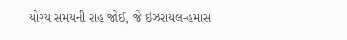યોગ્ય સમયની રાહ જોઈ, જે ઇઝરાયલ-હમાસ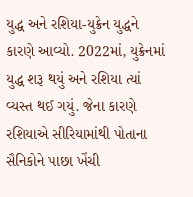યુદ્ધ અને રશિયા-યુક્રેન યુદ્ધને કારણે આવ્યો. 2022માં, યુક્રેનમાં યુદ્ધ શરૂ થયું અને રશિયા ત્યાં વ્યસ્ત થઈ ગયું. જેના કારણે રશિયાએ સીરિયામાંથી પોતાના સૈનિકોને પાછા ખેંચી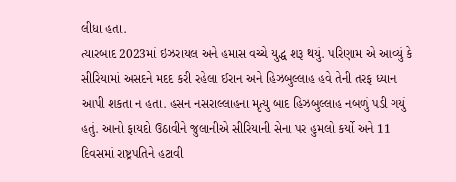લીધા હતા.
ત્યારબાદ 2023માં ઇઝરાયલ અને હમાસ વચ્ચે યુદ્ધ શરૂ થયું. પરિણામ એ આવ્યું કે સીરિયામાં અસદને મદદ કરી રહેલા ઈરાન અને હિઝબુલ્લાહ હવે તેની તરફ ધ્યાન આપી શકતા ન હતા. હસન નસરાલ્લાહના મૃત્યુ બાદ હિઝબુલ્લાહ નબળું પડી ગયું હતું. આનો ફાયદો ઉઠાવીને જુલાનીએ સીરિયાની સેના પર હુમલો કર્યો અને 11 દિવસમાં રાષ્ટ્રપતિને હટાવી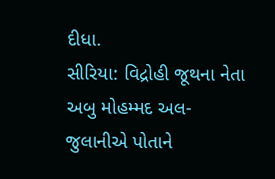દીધા.
સીરિયા: વિદ્રોહી જૂથના નેતા અબુ મોહમ્મદ અલ-જુલાનીએ પોતાને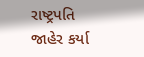રાષ્ટ્રપતિ જાહેર કર્યા